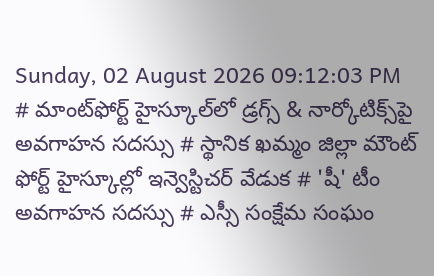Sunday, 02 August 2026 09:12:03 PM
# మాంట్‌ఫోర్ట్ హైస్కూల్‌లో డ్రగ్స్ & నార్కోటిక్స్‌పై అవగాహన సదస్సు # స్థానిక ఖమ్మం జిల్లా మౌంట్ ఫోర్ట్ హైస్కూల్లో ఇన్వెస్టిచర్ వేడుక # 'షీ' టీం అవగాహన సదస్సు # ఎస్సీ సంక్షేమ సంఘం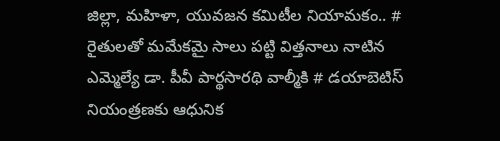జిల్లా, మహిళా, యువజన కమిటీల నియామకం.. # రైతులతో మమేకమై సాలు పట్టి విత్తనాలు నాటిన ఎమ్మెల్యే డా. పీవీ పార్థసారథి వాల్మీకి # డయాబెటిస్ నియంత్రణకు ఆధునిక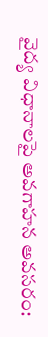వైద్య విధానాలపై అవగాహన అవసరం: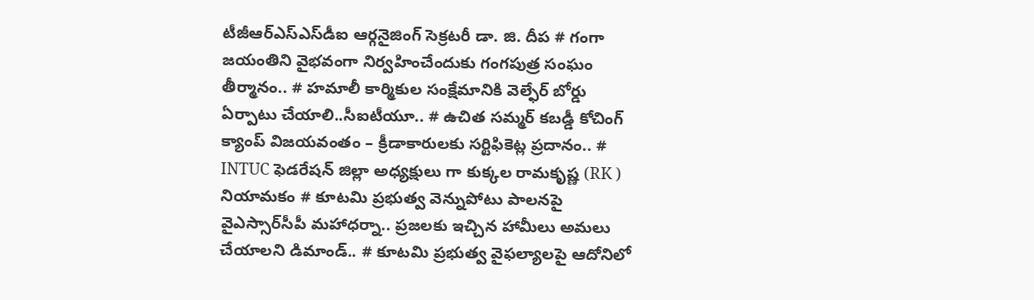టీజీఆర్‌ఎస్‌ఎస్‌డీఐ ఆర్గనైజింగ్ సెక్రటరీ డా. జి. దీప # గంగా జయంతిని వైభవంగా నిర్వహించేందుకు గంగపుత్ర సంఘం తీర్మానం.. # హమాలీ కార్మికుల సంక్షేమానికి వెల్ఫేర్ బోర్డు ఏర్పాటు చేయాలి..సీఐటీయూ.. # ఉచిత సమ్మర్ కబడ్డీ కోచింగ్ క్యాంప్ విజయవంతం – క్రీడాకారులకు సర్టిఫికెట్ల ప్రదానం.. # INTUC ఫెడరేషన్ జిల్లా అధ్యక్షులు గా కుక్కల రామకృష్ణ (RK ) నియామకం # కూటమి ప్రభుత్వ వెన్నుపోటు పాలనపై వైఎస్సార్‌సీపీ మహాధర్నా.. ప్రజలకు ఇచ్చిన హామీలు అమలు చేయాలని డిమాండ్.. # కూటమి ప్రభుత్వ వైఫల్యాలపై ఆదోనిలో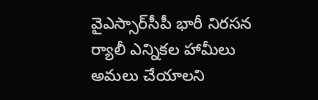వైఎస్సార్‌సీపీ భారీ నిరసన ర్యాలీ ఎన్నికల హామీలు అమలు చేయాలని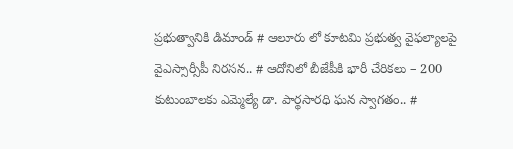ప్రభుత్వానికి డిమాండ్ # ఆలూరు లో కూటమి ప్రభుత్వ వైఫల్యాలపై వైఎస్సార్సీపీ నిరసన.. # ఆదోనిలో బీజేపీకి భారీ చేరికలు – 200 కుటుంబాలకు ఎమ్మెల్యే డా. పార్థసారధి ఘన స్వాగతం.. #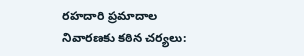రహదారి ప్రమాదాల నివారణకు కఠిన చర్యలు: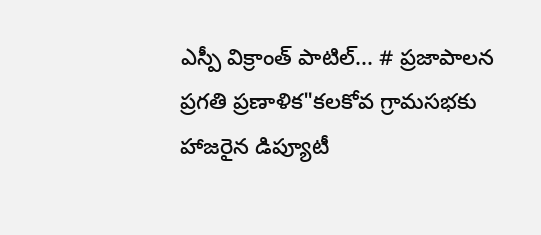ఎస్పీ విక్రాంత్ పాటిల్... # ప్రజాపాలన ప్రగతి ప్రణాళిక"కలకోవ గ్రామసభకు హాజరైన డిప్యూటీ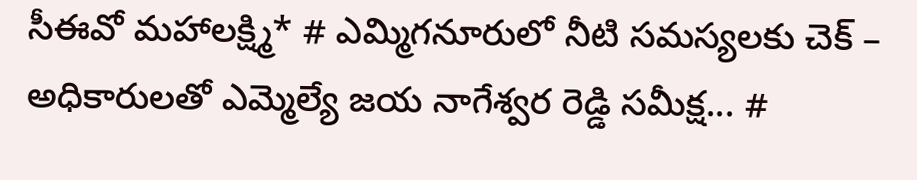సీఈవో మహాలక్ష్మి* # ఎమ్మిగనూరులో నీటి సమస్యలకు చెక్ – అధికారులతో ఎమ్మెల్యే జయ నాగేశ్వర రెడ్డి సమీక్ష... #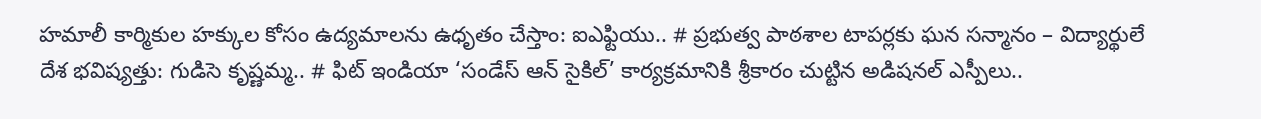హమాలీ కార్మికుల హక్కుల కోసం ఉద్యమాలను ఉధృతం చేస్తాం: ఐఎఫ్టియు.. # ప్రభుత్వ పాఠశాల టాపర్లకు ఘన సన్మానం – విద్యార్థులే దేశ భవిష్యత్తు: గుడిసె కృష్ణమ్మ.. # ఫిట్ ఇండియా ‘సండేస్ ఆన్ సైకిల్’ కార్యక్రమానికి శ్రీకారం చుట్టిన అడిషనల్ ఎస్పీలు..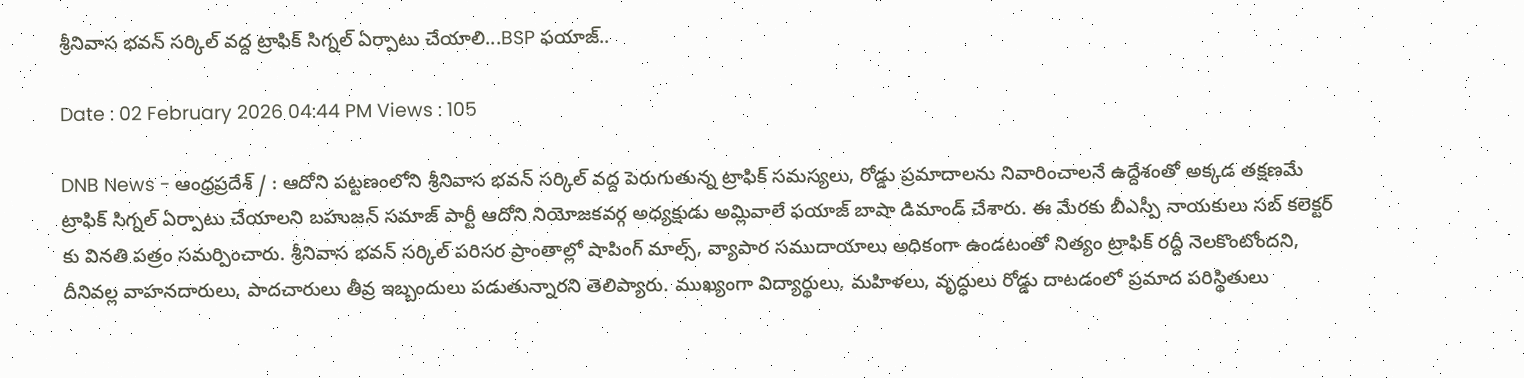శ్రీనివాస భవన్ సర్కిల్ వద్ద ట్రాఫిక్ సిగ్నల్ ఏర్పాటు చేయాలి...BSP ఫయాజ్..

Date : 02 February 2026 04:44 PM Views : 105

DNB News - ఆంధ్రప్రదేశ్ / : ఆదోని పట్టణంలోని శ్రీనివాస భవన్ సర్కిల్ వద్ద పెరుగుతున్న ట్రాఫిక్ సమస్యలు, రోడ్డు ప్రమాదాలను నివారించాలనే ఉద్దేశంతో అక్కడ తక్షణమే ట్రాఫిక్ సిగ్నల్ ఏర్పాటు చేయాలని బహుజన్ సమాజ్ పార్టీ ఆదోని నియోజకవర్గ అధ్యక్షుడు అమ్లివాలే ఫయాజ్ బాషా డిమాండ్ చేశారు. ఈ మేరకు బీఎస్పీ నాయకులు సబ్ కలెక్టర్‌ కు వినతి పత్రం సమర్పించారు. శ్రీనివాస భవన్ సర్కిల్ పరిసర ప్రాంతాల్లో షాపింగ్ మాల్స్, వ్యాపార సముదాయాలు అధికంగా ఉండటంతో నిత్యం ట్రాఫిక్ రద్దీ నెలకొంటోందని, దీనివల్ల వాహనదారులు, పాదచారులు తీవ్ర ఇబ్బందులు పడుతున్నారని తెలిప్యారు. ముఖ్యంగా విద్యార్థులు, మహిళలు, వృద్ధులు రోడ్డు దాటడంలో ప్రమాద పరిస్థితులు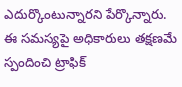ఎదుర్కొంటున్నారని పేర్కొన్నారు. ఈ సమస్యపై అధికారులు తక్షణమే స్పందించి ట్రాఫిక్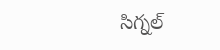సిగ్నల్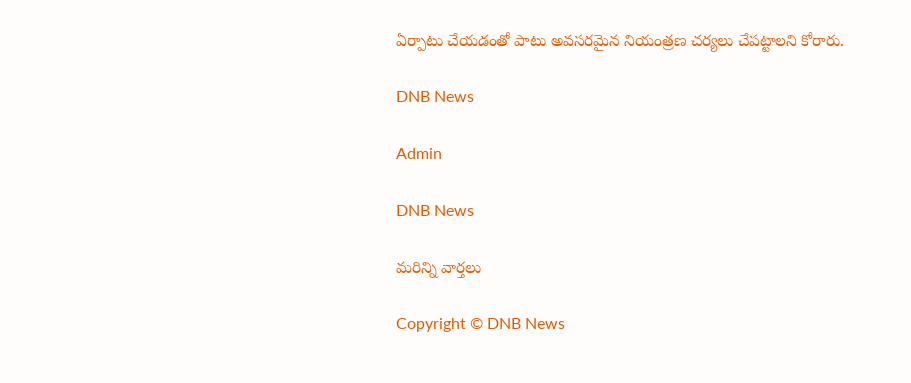ఏర్పాటు చేయడంతో పాటు అవసరమైన నియంత్రణ చర్యలు చేపట్టాలని కోరారు.

DNB News

Admin

DNB News

మరిన్ని వార్తలు

Copyright © DNB News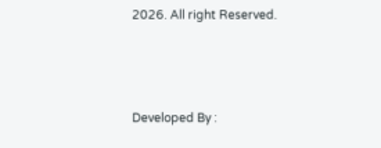2026. All right Reserved.



Developed By :